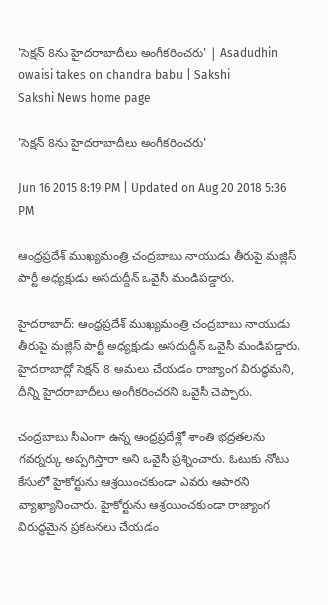'సెక్షన్ 8ను హైదరాబాదీలు అంగీకరించరు' | Asadudhin owaisi takes on chandra babu | Sakshi
Sakshi News home page

'సెక్షన్ 8ను హైదరాబాదీలు అంగీకరించరు'

Jun 16 2015 8:19 PM | Updated on Aug 20 2018 5:36 PM

ఆంధ్రప్రదేశ్ ముఖ్యమంత్రి చంద్రబాబు నాయుడు తీరుపై మజ్లిస్ పార్టీ అధ్యక్షుడు అసదుద్దీన్ ఒవైసీ మండిపడ్డారు.

హైదరాబాద్: ఆంధ్రప్రదేశ్ ముఖ్యమంత్రి చంద్రబాబు నాయుడు తీరుపై మజ్లిస్ పార్టీ అధ్యక్షుడు అసదుద్దీన్ ఒవైసీ మండిపడ్డారు. హైదరాబాద్లో సెక్షన్ 8 అమలు చేయడం రాజ్యాంగ విరుద్ధమని, దీన్ని హైదరాబాదీలు అంగీకరించరని ఒవైసీ చెప్పారు.

చంద్రబాబు సీఎంగా ఉన్న ఆంధ్రప్రదేశ్లో శాంతి భద్రతలను గవర్నర్కు అప్పగిస్తారా అని ఒవైసీ ప్రశ్నించారు. ఓటుకు నోటు కేసులో హైకోర్టును ఆశ్రయించకుండా ఎవరు ఆపారని వ్యాఖ్యానించారు. హైకోర్టును ఆశ్రయించకుండా రాజ్యాంగ విరుద్ధమైన ప్రకటనలు చేయడం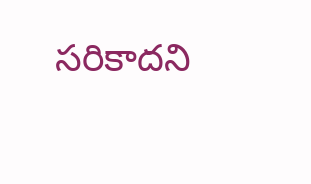సరికాదని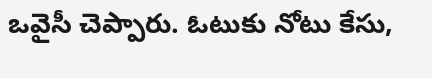ఒవైసీ చెప్పారు. ఓటుకు నోటు కేసు,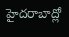హైదరాబాద్లో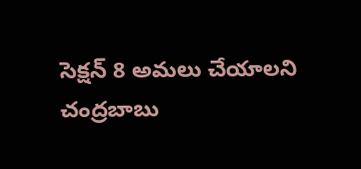సెక్షన్ 8 అమలు చేయాలని చంద్రబాబు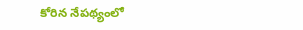కోరిన నేపథ్యంలో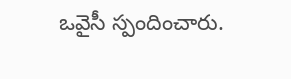ఒవైసీ స్పందించారు.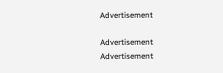Advertisement

Advertisement
Advertisement